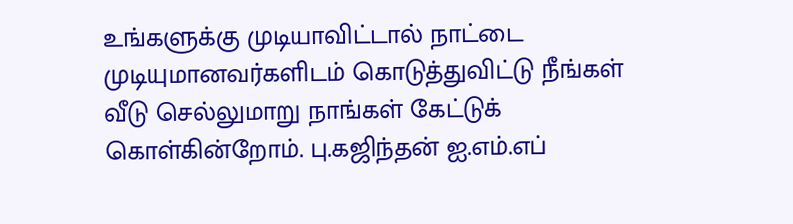உங்களுக்கு முடியாவிட்டால் நாட்டை முடியுமானவர்களிடம் கொடுத்துவிட்டு நீங்கள் வீடு செல்லுமாறு நாங்கள் கேட்டுக் கொள்கின்றோம். பு.கஜிந்தன் ஐ.எம்.எப்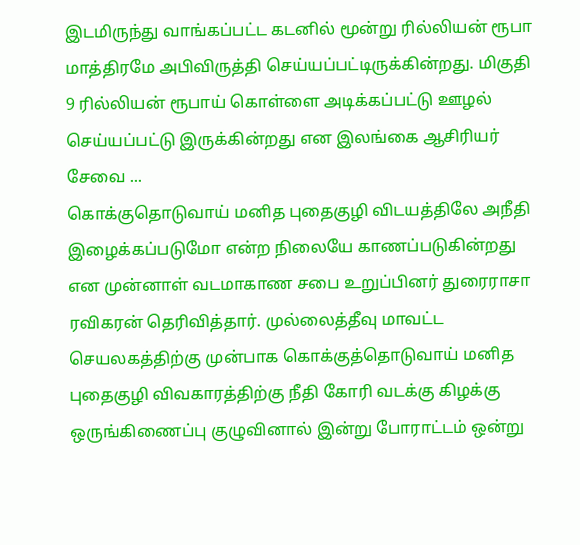இடமிருந்து வாங்கப்பட்ட கடனில் மூன்று ரில்லியன் ரூபா மாத்திரமே அபிவிருத்தி செய்யப்பட்டிருக்கின்றது. மிகுதி 9 ரில்லியன் ரூபாய் கொள்ளை அடிக்கப்பட்டு ஊழல் செய்யப்பட்டு இருக்கின்றது என இலங்கை ஆசிரியர் சேவை ...
கொக்குதொடுவாய் மனித புதைகுழி விடயத்திலே அநீதி இழைக்கப்படுமோ என்ற நிலையே காணப்படுகின்றது என முன்னாள் வடமாகாண சபை உறுப்பினர் துரைராசா ரவிகரன் தெரிவித்தார். முல்லைத்தீவு மாவட்ட செயலகத்திற்கு முன்பாக கொக்குத்தொடுவாய் மனித புதைகுழி விவகாரத்திற்கு நீதி கோரி வடக்கு கிழக்கு ஒருங்கிணைப்பு குழுவினால் இன்று போராட்டம் ஒன்று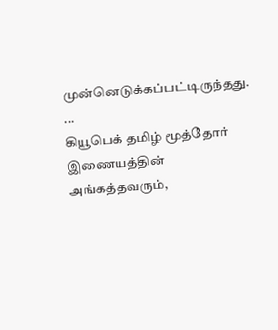முன்னெடுக்கப்பட்டிருந்தது. ...
கியூபெக் தமிழ் மூத்தோர் இணையத்தின் அங்கத்தவரும்,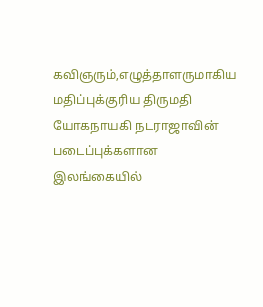கவிஞரும்,எழுத்தாளருமாகிய மதிப்புக்குரிய திருமதி யோகநாயகி நடராஜாவின் படைப்புக்களான இலங்கையில்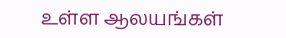உள்ள ஆலயங்கள்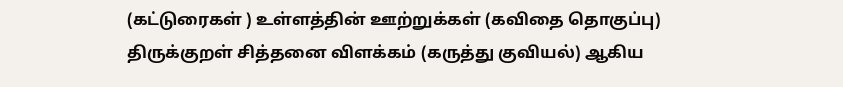(கட்டுரைகள் ) உள்ளத்தின் ஊற்றுக்கள் (கவிதை தொகுப்பு) திருக்குறள் சித்தனை விளக்கம் (கருத்து குவியல்) ஆகிய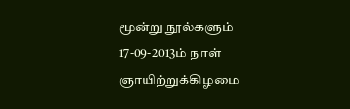மூன்று நூல்களும் 17-09-2013ம் நாள் ஞாயிற்றுக்கிழமை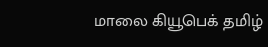மாலை கியூபெக் தமிழ்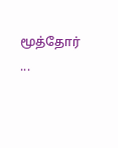மூத்தோர் ...